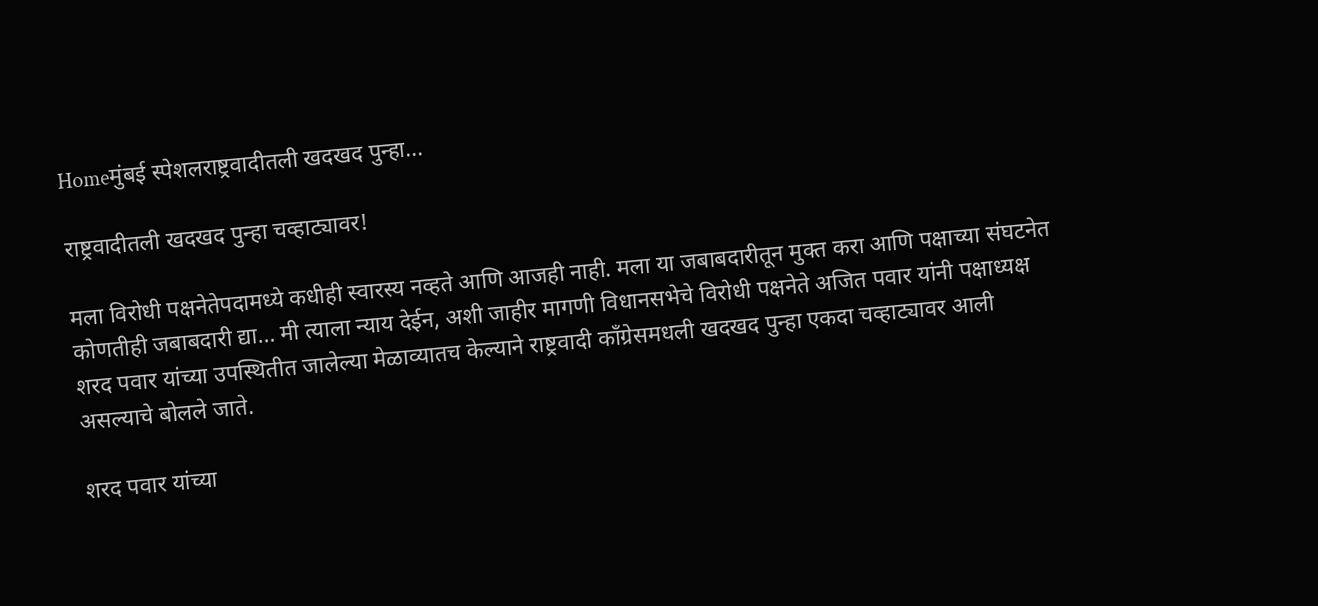Homeमुंबई स्पेशलराष्ट्रवादीतली खदखद पुन्हा...

राष्ट्रवादीतली खदखद पुन्हा चव्हाट्यावर!

मला विरोधी पक्षनेतेपदामध्ये कधीही स्वारस्य नव्हते आणि आजही नाही. मला या जबाबदारीतून मुक्त करा आणि पक्षाच्या संघटनेत कोणतीही जबाबदारी द्या… मी त्याला न्याय देईन, अशी जाहीर मागणी विधानसभेचे विरोधी पक्षनेते अजित पवार यांनी पक्षाध्यक्ष शरद पवार यांच्या उपस्थितीत जालेल्या मेळाव्यातच केल्याने राष्ट्रवादी काँग्रेसमधली खदखद पुन्हा एकदा चव्हाट्यावर आली असल्याचे बोलले जाते.

शरद पवार यांच्या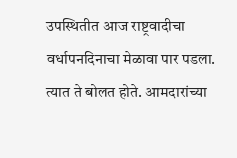उपस्थितीत आज राष्ट्रवादीचा वर्धापनदिनाचा मेळावा पार पडला. त्यात ते बोलत होते. आमदारांच्या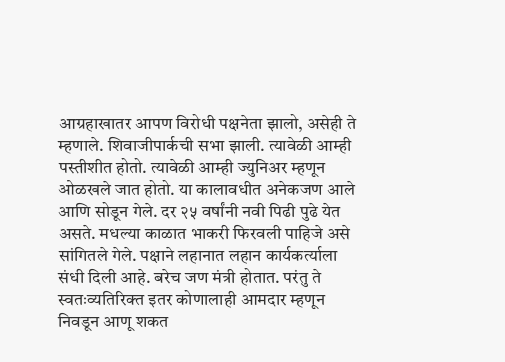आग्रहाखातर आपण विरोधी पक्षनेता झालो, असेही ते म्हणाले. शिवाजीपार्कची सभा झाली. त्यावेळी आम्ही पस्तीशीत होतो. त्यावेळी आम्ही ज्युनिअर म्हणून ओळखले जात होतो. या कालावधीत अनेकजण आले आणि सोडून गेले. दर २५ वर्षांनी नवी पिढी पुढे येत असते. मधल्या काळात भाकरी फिरवली पाहिजे असे सांगितले गेले. पक्षाने लहानात लहान कार्यकर्त्याला संधी दिली आहे. बरेच जण मंत्री होतात. परंतु ते स्वतःव्यतिरिक्त इतर कोणालाही आमदार म्हणून निवडून आणू शकत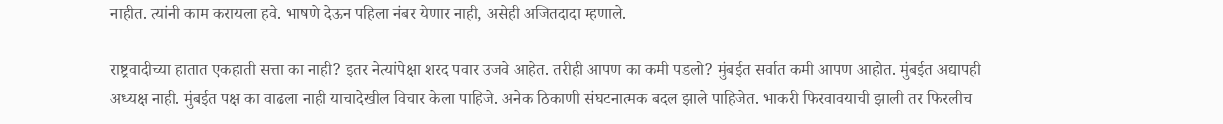नाहीत. त्यांनी काम करायला हवे. भाषणे देऊन पहिला नंबर येणार नाही, असेही अजितदादा म्हणाले.

राष्ट्रवादीच्या हातात एकहाती सत्ता का नाही? इतर नेत्यांपेक्षा शरद पवार उजवे आहेत. तरीही आपण का कमी पडलो? मुंबईत सर्वात कमी आपण आहोत. मुंबईत अद्यापही अध्यक्ष नाही. मुंबईत पक्ष का वाढला नाही याचादेखील विचार केला पाहिजे. अनेक ठिकाणी संघटनात्मक बदल झाले पाहिजेत. भाकरी फिरवावयाची झाली तर फिरलीच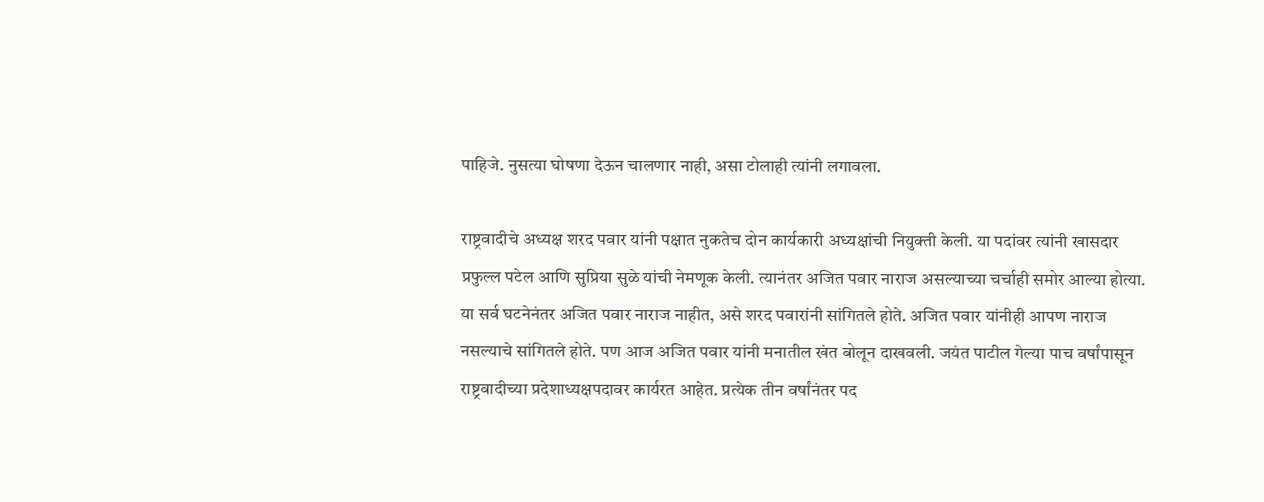पाहिजे. नुसत्या घोषणा देऊन चालणार नाही, असा टोलाही त्यांनी लगावला.

राष्ट्रवादीचे अध्यक्ष शरद पवार यांनी पक्षात नुकतेच दोन कार्यकारी अध्यक्षांची नियुक्ती केली. या पदांवर त्यांनी खासदार प्रफुल्ल पटेल आणि सुप्रिया सुळे यांची नेमणूक केली. त्यानंतर अजित पवार नाराज असल्याच्या चर्चाही समोर आल्या होत्या. या सर्व घटनेनंतर अजित पवार नाराज नाहीत, असे शरद पवारांनी सांगितले होते. अजित पवार यांनीही आपण नाराज नसल्याचे सांगितले होते. पण आज अजित पवार यांनी मनातील खंत बोलून दाखवली. जयंत पाटील गेल्या पाच वर्षांपासून राष्ट्रवादीच्या प्रदेशाध्यक्षपदावर कार्यरत आहेत. प्रत्येक तीन वर्षांनंतर पद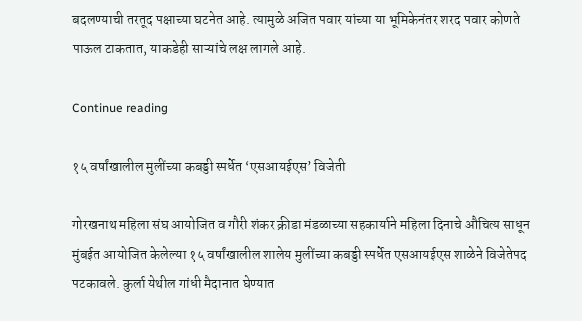बदलण्याची तरतूद पक्षाच्या घटनेत आहे. त्यामुळे अजित पवार यांच्या या भूमिकेनंतर शरद पवार कोणते पाऊल टाकतात, याकडेही साऱ्यांचे लक्ष लागले आहे.

Continue reading

१५ वर्षांखालील मुलींच्या कबड्डी स्पर्धेत ‘एसआयईएस’ विजेती

गोरखनाथ महिला संघ आयोजित व गौरी शंकर क्रीडा मंडळाच्या सहकार्याने महिला दिनाचे औचित्य साधून मुंबईत आयोजित केलेल्या १५ वर्षांखालील शालेय मुलींच्या कबड्डी स्पर्धेत एसआयईएस शाळेने विजेतेपद पटकावले. कुर्ला येथील गांधी मैदानात घेण्यात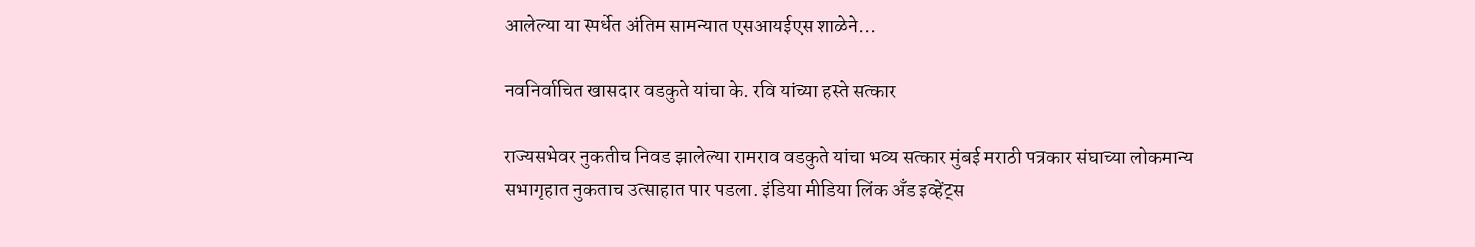आलेल्या या स्पर्धेत अंतिम सामन्यात एसआयईएस शाळेने...

नवनिर्वाचित खासदार वडकुते यांचा के. रवि यांच्या हस्ते सत्कार

राज्यसभेवर नुकतीच निवड झालेल्या रामराव वडकुते यांचा भव्य सत्कार मुंबई मराठी पत्रकार संघाच्या लोकमान्य सभागृहात नुकताच उत्साहात पार पडला. इंडिया मीडिया लिंक अँड इव्हेंट्स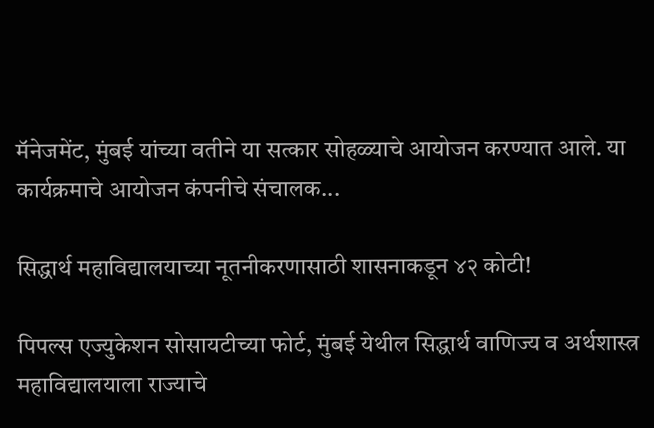मॅनेजमेंट, मुंबई यांच्या वतीने या सत्कार सोहळ्याचे आयोजन करण्यात आले. या कार्यक्रमाचे आयोजन कंपनीचे संचालक...

सिद्धार्थ महाविद्यालयाच्या नूतनीकरणासाठी शासनाकडून ४२ कोटी!

पिपल्स एज्युकेशन सोसायटीच्या फोर्ट, मुंबई येथील सिद्धार्थ वाणिज्य व अर्थशास्त्र महाविद्यालयाला राज्याचे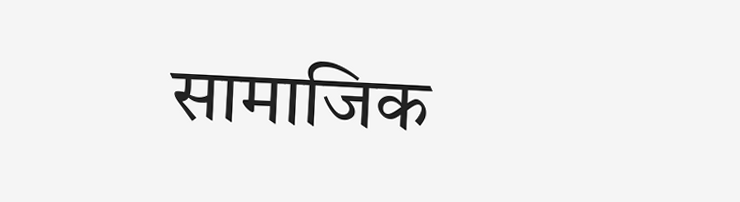सामाजिक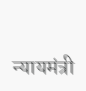न्यायमंत्री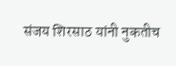संजय शिरसाठ यांनी नुकतीच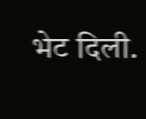भेट दिली.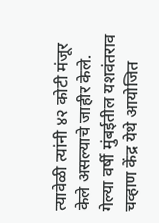त्यावेळी त्यांनी ४२ कोटी मंजूर केले असल्याचे जाहीर केले. गेल्या वर्षी मुंबईतील यशवंतराव चव्हाण केंद्र येथे आयोजित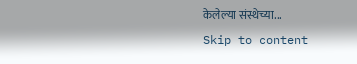केलेल्या संस्थेच्या...
Skip to content